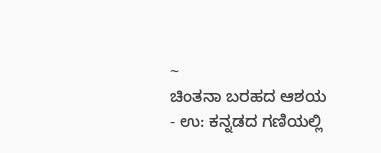~
ಚಿಂತನಾ ಬರಹದ ಆಶಯ
- ಉ: ಕನ್ನಡದ ಗಣಿಯಲ್ಲಿ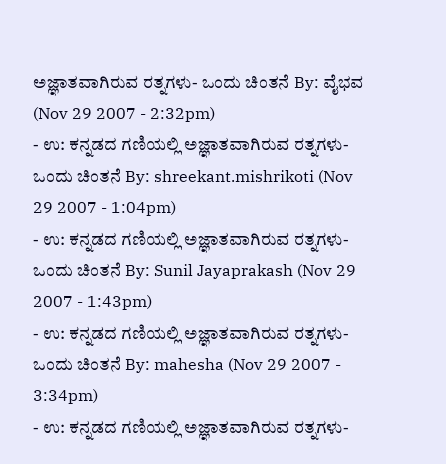ಅಜ್ಞಾತವಾಗಿರುವ ರತ್ನಗಳು- ಒಂದು ಚಿಂತನೆ By: ವೈಭವ (Nov 29 2007 - 2:32pm)
- ಉ: ಕನ್ನಡದ ಗಣಿಯಲ್ಲಿ ಅಜ್ಞಾತವಾಗಿರುವ ರತ್ನಗಳು- ಒಂದು ಚಿಂತನೆ By: shreekant.mishrikoti (Nov 29 2007 - 1:04pm)
- ಉ: ಕನ್ನಡದ ಗಣಿಯಲ್ಲಿ ಅಜ್ಞಾತವಾಗಿರುವ ರತ್ನಗಳು- ಒಂದು ಚಿಂತನೆ By: Sunil Jayaprakash (Nov 29 2007 - 1:43pm)
- ಉ: ಕನ್ನಡದ ಗಣಿಯಲ್ಲಿ ಅಜ್ಞಾತವಾಗಿರುವ ರತ್ನಗಳು- ಒಂದು ಚಿಂತನೆ By: mahesha (Nov 29 2007 - 3:34pm)
- ಉ: ಕನ್ನಡದ ಗಣಿಯಲ್ಲಿ ಅಜ್ಞಾತವಾಗಿರುವ ರತ್ನಗಳು-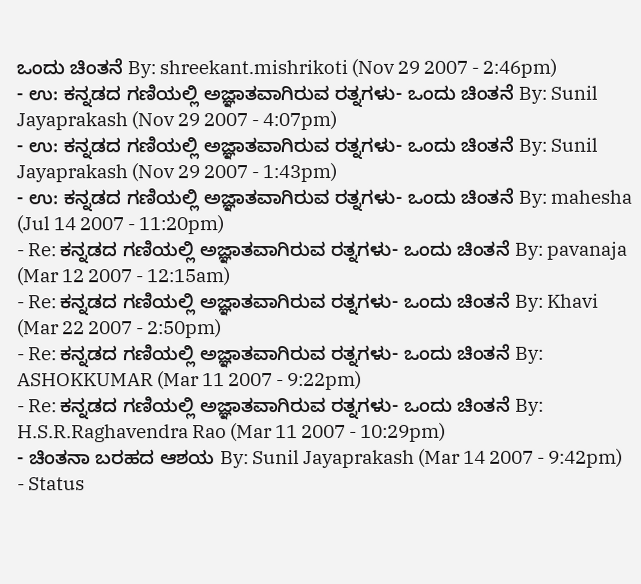ಒಂದು ಚಿಂತನೆ By: shreekant.mishrikoti (Nov 29 2007 - 2:46pm)
- ಉ: ಕನ್ನಡದ ಗಣಿಯಲ್ಲಿ ಅಜ್ಞಾತವಾಗಿರುವ ರತ್ನಗಳು- ಒಂದು ಚಿಂತನೆ By: Sunil Jayaprakash (Nov 29 2007 - 4:07pm)
- ಉ: ಕನ್ನಡದ ಗಣಿಯಲ್ಲಿ ಅಜ್ಞಾತವಾಗಿರುವ ರತ್ನಗಳು- ಒಂದು ಚಿಂತನೆ By: Sunil Jayaprakash (Nov 29 2007 - 1:43pm)
- ಉ: ಕನ್ನಡದ ಗಣಿಯಲ್ಲಿ ಅಜ್ಞಾತವಾಗಿರುವ ರತ್ನಗಳು- ಒಂದು ಚಿಂತನೆ By: mahesha (Jul 14 2007 - 11:20pm)
- Re: ಕನ್ನಡದ ಗಣಿಯಲ್ಲಿ ಅಜ್ಞಾತವಾಗಿರುವ ರತ್ನಗಳು- ಒಂದು ಚಿಂತನೆ By: pavanaja (Mar 12 2007 - 12:15am)
- Re: ಕನ್ನಡದ ಗಣಿಯಲ್ಲಿ ಅಜ್ಞಾತವಾಗಿರುವ ರತ್ನಗಳು- ಒಂದು ಚಿಂತನೆ By: Khavi (Mar 22 2007 - 2:50pm)
- Re: ಕನ್ನಡದ ಗಣಿಯಲ್ಲಿ ಅಜ್ಞಾತವಾಗಿರುವ ರತ್ನಗಳು- ಒಂದು ಚಿಂತನೆ By: ASHOKKUMAR (Mar 11 2007 - 9:22pm)
- Re: ಕನ್ನಡದ ಗಣಿಯಲ್ಲಿ ಅಜ್ಞಾತವಾಗಿರುವ ರತ್ನಗಳು- ಒಂದು ಚಿಂತನೆ By: H.S.R.Raghavendra Rao (Mar 11 2007 - 10:29pm)
- ಚಿಂತನಾ ಬರಹದ ಆಶಯ By: Sunil Jayaprakash (Mar 14 2007 - 9:42pm)
- Status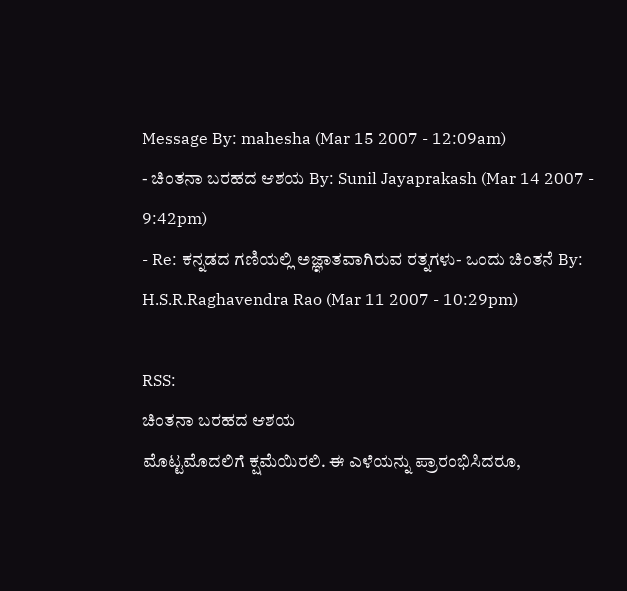Message By: mahesha (Mar 15 2007 - 12:09am)
- ಚಿಂತನಾ ಬರಹದ ಆಶಯ By: Sunil Jayaprakash (Mar 14 2007 - 9:42pm)
- Re: ಕನ್ನಡದ ಗಣಿಯಲ್ಲಿ ಅಜ್ಞಾತವಾಗಿರುವ ರತ್ನಗಳು- ಒಂದು ಚಿಂತನೆ By: H.S.R.Raghavendra Rao (Mar 11 2007 - 10:29pm)

RSS:
ಚಿಂತನಾ ಬರಹದ ಆಶಯ
ಮೊಟ್ಟಮೊದಲಿಗೆ ಕ್ಷಮೆಯಿರಲಿ. ಈ ಎಳೆಯನ್ನು ಪ್ರಾರಂಭಿಸಿದರೂ,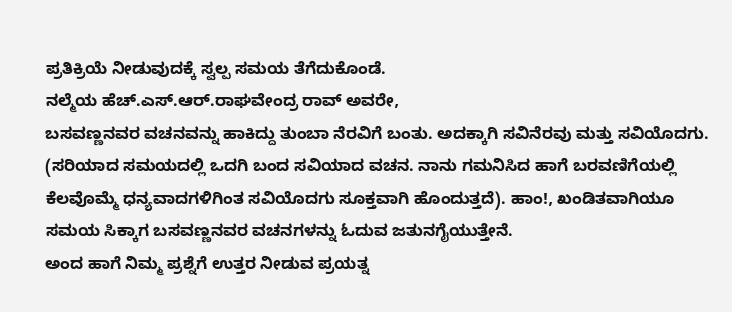ಪ್ರತಿಕ್ರಿಯೆ ನೀಡುವುದಕ್ಕೆ ಸ್ವಲ್ಪ ಸಮಯ ತೆಗೆದುಕೊಂಡೆ.
ನಲ್ಮೆಯ ಹೆಚ್.ಎಸ್.ಆರ್.ರಾಘವೇಂದ್ರ ರಾವ್ ಅವರೇ,
ಬಸವಣ್ಣನವರ ವಚನವನ್ನು ಹಾಕಿದ್ದು ತುಂಬಾ ನೆರವಿಗೆ ಬಂತು. ಅದಕ್ಕಾಗಿ ಸವಿನೆರವು ಮತ್ತು ಸವಿಯೊದಗು. (ಸರಿಯಾದ ಸಮಯದಲ್ಲಿ ಒದಗಿ ಬಂದ ಸವಿಯಾದ ವಚನ. ನಾನು ಗಮನಿಸಿದ ಹಾಗೆ ಬರವಣಿಗೆಯಲ್ಲಿ ಕೆಲವೊಮ್ಮೆ ಧನ್ಯವಾದಗಳಿಗಿಂತ ಸವಿಯೊದಗು ಸೂಕ್ತವಾಗಿ ಹೊಂದುತ್ತದೆ). ಹಾಂ!, ಖಂಡಿತವಾಗಿಯೂ ಸಮಯ ಸಿಕ್ಕಾಗ ಬಸವಣ್ಣನವರ ವಚನಗಳನ್ನು ಓದುವ ಜತುನಗೈಯುತ್ತೇನೆ.
ಅಂದ ಹಾಗೆ ನಿಮ್ಮ ಪ್ರಶ್ನೆಗೆ ಉತ್ತರ ನೀಡುವ ಪ್ರಯತ್ನ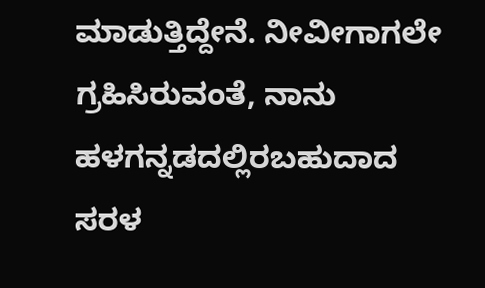ಮಾಡುತ್ತಿದ್ದೇನೆ. ನೀವೀಗಾಗಲೇ ಗ್ರಹಿಸಿರುವಂತೆ, ನಾನು ಹಳಗನ್ನಡದಲ್ಲಿರಬಹುದಾದ ಸರಳ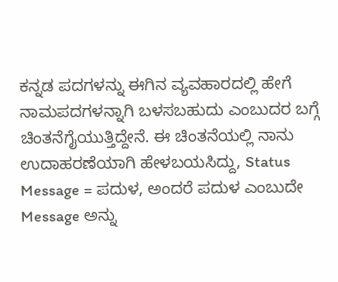ಕನ್ನಡ ಪದಗಳನ್ನು ಈಗಿನ ವ್ಯವಹಾರದಲ್ಲಿ ಹೇಗೆ ನಾಮಪದಗಳನ್ನಾಗಿ ಬಳಸಬಹುದು ಎಂಬುದರ ಬಗ್ಗೆ ಚಿಂತನೆಗೈಯುತ್ತಿದ್ದೇನೆ. ಈ ಚಿಂತನೆಯಲ್ಲಿ ನಾನು ಉದಾಹರಣೆಯಾಗಿ ಹೇಳಬಯಸಿದ್ದು, Status Message = ಪದುಳ, ಅಂದರೆ ಪದುಳ ಎಂಬುದೇ Message ಅನ್ನು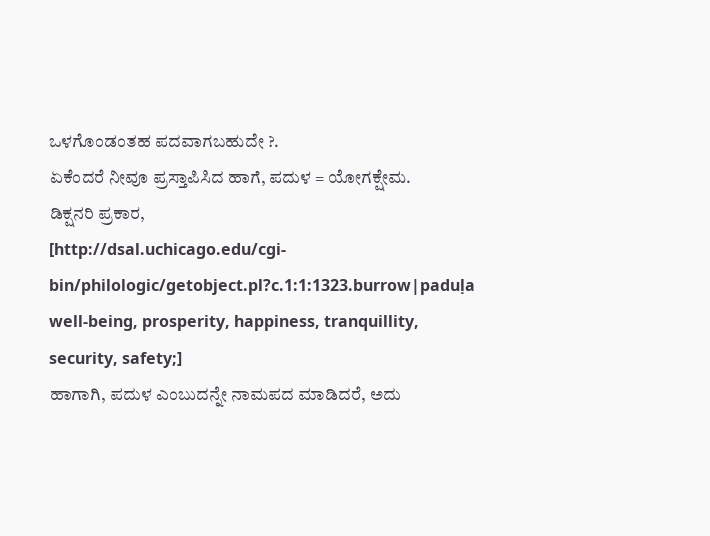ಒಳಗೊಂಡಂತಹ ಪದವಾಗಬಹುದೇ ?.
ಏಕೆಂದರೆ ನೀವೂ ಪ್ರಸ್ತಾಪಿಸಿದ ಹಾಗೆ, ಪದುಳ = ಯೋಗಕ್ಷೇಮ.
ಡಿಕ್ಷನರಿ ಪ್ರಕಾರ,
[http://dsal.uchicago.edu/cgi-bin/philologic/getobject.pl?c.1:1:1323.burrow|paduḷa well-being, prosperity, happiness, tranquillity, security, safety;]
ಹಾಗಾಗಿ, ಪದುಳ ಎಂಬುದನ್ನೇ ನಾಮಪದ ಮಾಡಿದರೆ, ಅದು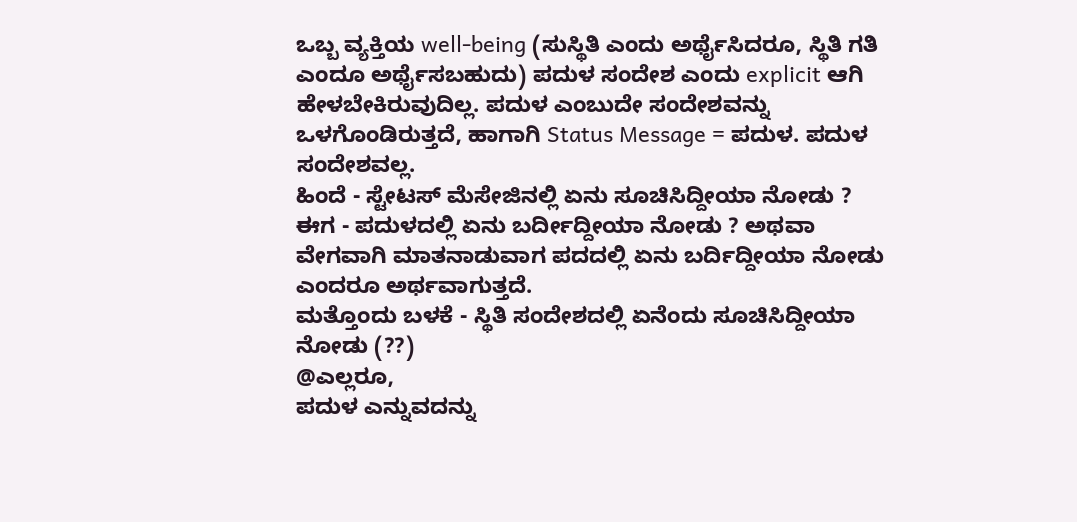ಒಬ್ಬ ವ್ಯಕ್ತಿಯ well-being (ಸುಸ್ಥಿತಿ ಎಂದು ಅರ್ಥೈಸಿದರೂ, ಸ್ಥಿತಿ ಗತಿ ಎಂದೂ ಅರ್ಥೈಸಬಹುದು) ಪದುಳ ಸಂದೇಶ ಎಂದು explicit ಆಗಿ ಹೇಳಬೇಕಿರುವುದಿಲ್ಲ. ಪದುಳ ಎಂಬುದೇ ಸಂದೇಶವನ್ನು ಒಳಗೊಂಡಿರುತ್ತದೆ, ಹಾಗಾಗಿ Status Message = ಪದುಳ. ಪದುಳ ಸಂದೇಶವಲ್ಲ.
ಹಿಂದೆ - ಸ್ಟೇಟಸ್ ಮೆಸೇಜಿನಲ್ಲಿ ಏನು ಸೂಚಿಸಿದ್ದೀಯಾ ನೋಡು ?
ಈಗ - ಪದುಳದಲ್ಲಿ ಏನು ಬರ್ದೀದ್ದೀಯಾ ನೋಡು ? ಅಥವಾ ವೇಗವಾಗಿ ಮಾತನಾಡುವಾಗ ಪದದಲ್ಲಿ ಏನು ಬರ್ದಿದ್ದೀಯಾ ನೋಡು ಎಂದರೂ ಅರ್ಥವಾಗುತ್ತದೆ.
ಮತ್ತೊಂದು ಬಳಕೆ - ಸ್ಥಿತಿ ಸಂದೇಶದಲ್ಲಿ ಏನೆಂದು ಸೂಚಿಸಿದ್ದೀಯಾ ನೋಡು (??)
@ಎಲ್ಲರೂ,
ಪದುಳ ಎನ್ನುವದನ್ನು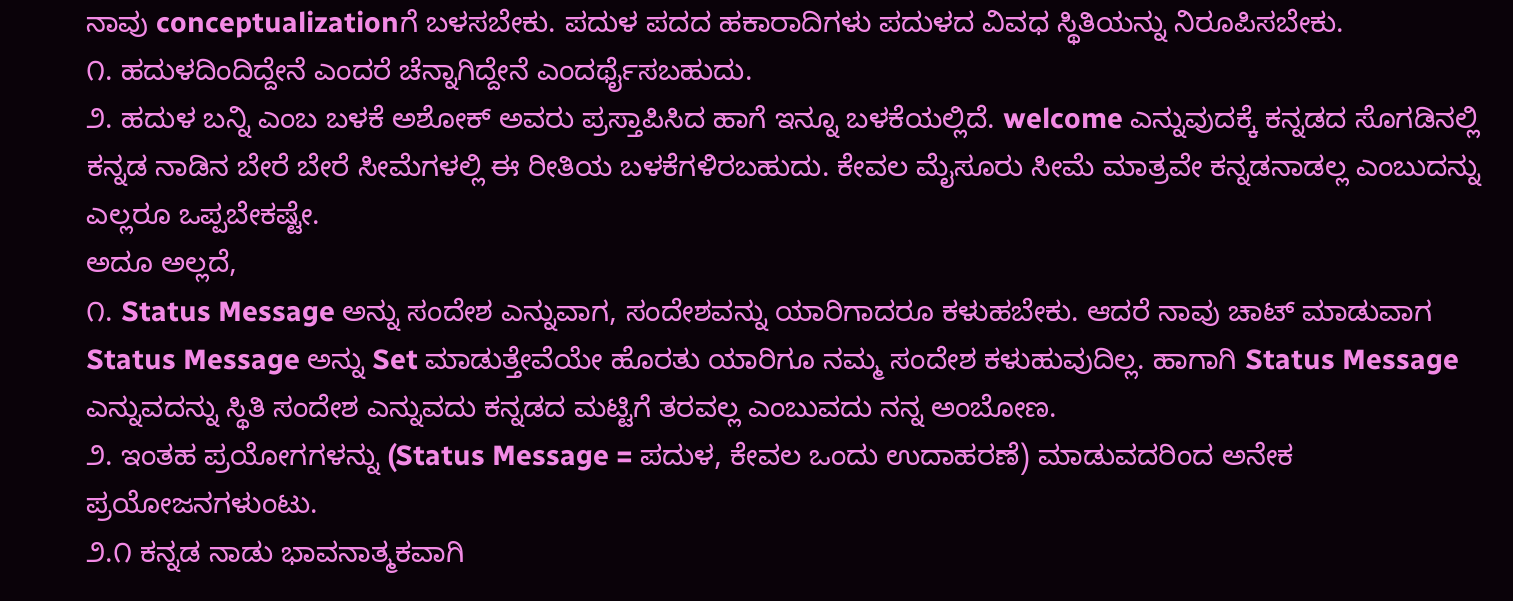ನಾವು conceptualizationಗೆ ಬಳಸಬೇಕು. ಪದುಳ ಪದದ ಹಕಾರಾದಿಗಳು ಪದುಳದ ವಿವಧ ಸ್ಥಿತಿಯನ್ನು ನಿರೂಪಿಸಬೇಕು.
೧. ಹದುಳದಿಂದಿದ್ದೇನೆ ಎಂದರೆ ಚೆನ್ನಾಗಿದ್ದೇನೆ ಎಂದರ್ಥೈಸಬಹುದು.
೨. ಹದುಳ ಬನ್ನಿ ಎಂಬ ಬಳಕೆ ಅಶೋಕ್ ಅವರು ಪ್ರಸ್ತಾಪಿಸಿದ ಹಾಗೆ ಇನ್ನೂ ಬಳಕೆಯಲ್ಲಿದೆ. welcome ಎನ್ನುವುದಕ್ಕೆ ಕನ್ನಡದ ಸೊಗಡಿನಲ್ಲಿ ಕನ್ನಡ ನಾಡಿನ ಬೇರೆ ಬೇರೆ ಸೀಮೆಗಳಲ್ಲಿ ಈ ರೀತಿಯ ಬಳಕೆಗಳಿರಬಹುದು. ಕೇವಲ ಮೈಸೂರು ಸೀಮೆ ಮಾತ್ರವೇ ಕನ್ನಡನಾಡಲ್ಲ ಎಂಬುದನ್ನು ಎಲ್ಲರೂ ಒಪ್ಪಬೇಕಷ್ಟೇ.
ಅದೂ ಅಲ್ಲದೆ,
೧. Status Message ಅನ್ನು ಸಂದೇಶ ಎನ್ನುವಾಗ, ಸಂದೇಶವನ್ನು ಯಾರಿಗಾದರೂ ಕಳುಹಬೇಕು. ಆದರೆ ನಾವು ಚಾಟ್ ಮಾಡುವಾಗ Status Message ಅನ್ನು Set ಮಾಡುತ್ತೇವೆಯೇ ಹೊರತು ಯಾರಿಗೂ ನಮ್ಮ ಸಂದೇಶ ಕಳುಹುವುದಿಲ್ಲ. ಹಾಗಾಗಿ Status Message ಎನ್ನುವದನ್ನು ಸ್ಥಿತಿ ಸಂದೇಶ ಎನ್ನುವದು ಕನ್ನಡದ ಮಟ್ಟಿಗೆ ತರವಲ್ಲ ಎಂಬುವದು ನನ್ನ ಅಂಬೋಣ.
೨. ಇಂತಹ ಪ್ರಯೋಗಗಳನ್ನು (Status Message = ಪದುಳ, ಕೇವಲ ಒಂದು ಉದಾಹರಣೆ) ಮಾಡುವದರಿಂದ ಅನೇಕ ಪ್ರಯೋಜನಗಳುಂಟು.
೨.೧ ಕನ್ನಡ ನಾಡು ಭಾವನಾತ್ಮಕವಾಗಿ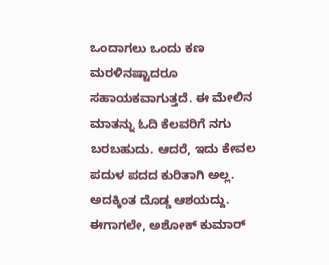ಒಂದಾಗಲು ಒಂದು ಕಣ ಮರಳಿನಷ್ಟಾದರೂ ಸಹಾಯಕವಾಗುತ್ತದೆ. ಈ ಮೇಲಿನ ಮಾತನ್ನು ಓದಿ ಕೆಲವರಿಗೆ ನಗು ಬರಬಹುದು. ಆದರೆ, ಇದು ಕೇವಲ ಪದುಳ ಪದದ ಕುರಿತಾಗಿ ಅಲ್ಲ. ಅದಕ್ಕಿಂತ ದೊಡ್ಡ ಆಶಯದ್ದು. ಈಗಾಗಲೇ, ಅಶೋಕ್ ಕುಮಾರ್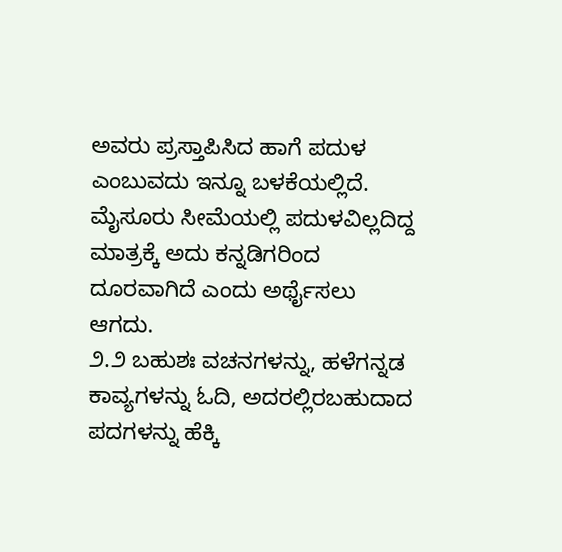ಅವರು ಪ್ರಸ್ತಾಪಿಸಿದ ಹಾಗೆ ಪದುಳ ಎಂಬುವದು ಇನ್ನೂ ಬಳಕೆಯಲ್ಲಿದೆ. ಮೈಸೂರು ಸೀಮೆಯಲ್ಲಿ ಪದುಳವಿಲ್ಲದಿದ್ದ ಮಾತ್ರಕ್ಕೆ ಅದು ಕನ್ನಡಿಗರಿಂದ ದೂರವಾಗಿದೆ ಎಂದು ಅರ್ಥೈಸಲು ಆಗದು.
೨.೨ ಬಹುಶಃ ವಚನಗಳನ್ನು, ಹಳೆಗನ್ನಡ ಕಾವ್ಯಗಳನ್ನು ಓದಿ, ಅದರಲ್ಲಿರಬಹುದಾದ ಪದಗಳನ್ನು ಹೆಕ್ಕಿ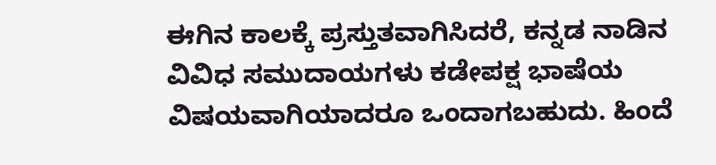ಈಗಿನ ಕಾಲಕ್ಕೆ ಪ್ರಸ್ತುತವಾಗಿಸಿದರೆ, ಕನ್ನಡ ನಾಡಿನ ವಿವಿಧ ಸಮುದಾಯಗಳು ಕಡೇಪಕ್ಷ ಭಾಷೆಯ ವಿಷಯವಾಗಿಯಾದರೂ ಒಂದಾಗಬಹುದು. ಹಿಂದೆ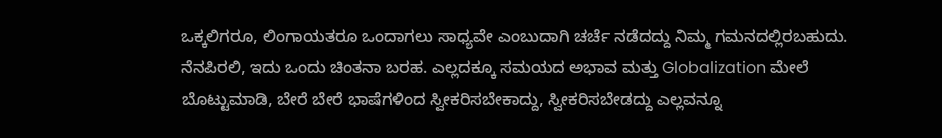ಒಕ್ಕಲಿಗರೂ, ಲಿಂಗಾಯತರೂ ಒಂದಾಗಲು ಸಾಧ್ಯವೇ ಎಂಬುದಾಗಿ ಚರ್ಚೆ ನಡೆದದ್ದು ನಿಮ್ಮ ಗಮನದಲ್ಲಿರಬಹುದು.
ನೆನಪಿರಲಿ, ಇದು ಒಂದು ಚಿಂತನಾ ಬರಹ. ಎಲ್ಲದಕ್ಕೂ ಸಮಯದ ಅಭಾವ ಮತ್ತು Globalization ಮೇಲೆ ಬೊಟ್ಟುಮಾಡಿ, ಬೇರೆ ಬೇರೆ ಭಾಷೆಗಳಿಂದ ಸ್ವೀಕರಿಸಬೇಕಾದ್ದು, ಸ್ವೀಕರಿಸಬೇಡದ್ದು ಎಲ್ಲವನ್ನೂ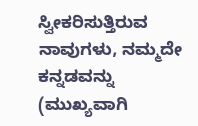ಸ್ವೀಕರಿಸುತ್ತಿರುವ ನಾವುಗಳು, ನಮ್ಮದೇ ಕನ್ನಡವನ್ನು (ಮುಖ್ಯವಾಗಿ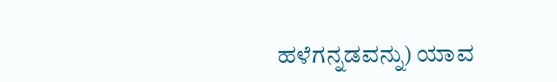ಹಳೆಗನ್ನಡವನ್ನು) ಯಾವ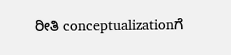ರೀತಿ conceptualizationಗೆ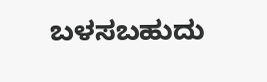ಬಳಸಬಹುದು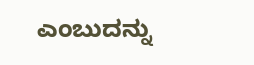ಎಂಬುದನ್ನು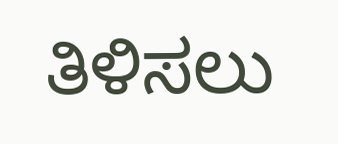ತಿಳಿಸಲು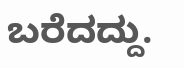ಬರೆದದ್ದು.